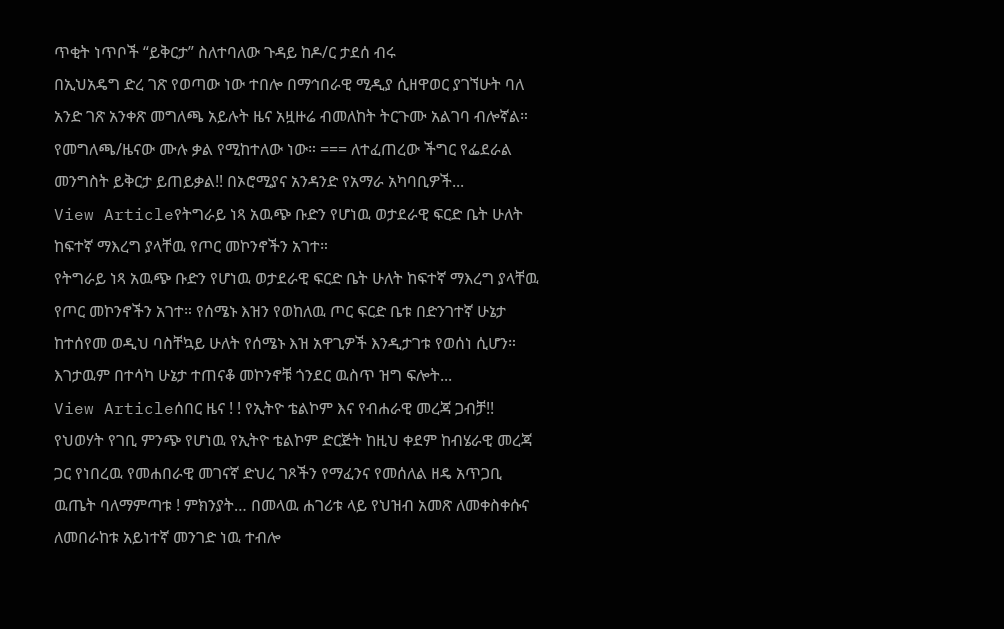ጥቂት ነጥቦች “ይቅርታ” ስለተባለው ጉዳይ ከዶ/ር ታደሰ ብሩ
በኢህአዴግ ድረ ገጽ የወጣው ነው ተበሎ በማኅበራዊ ሚዲያ ሲዘዋወር ያገኘሁት ባለ አንድ ገጽ አንቀጽ መግለጫ አይሉት ዜና አዟዙሬ ብመለከት ትርጉሙ አልገባ ብሎኛል። የመግለጫ/ዜናው ሙሉ ቃል የሚከተለው ነው። === ለተፈጠረው ችግር የፌደራል መንግስት ይቅርታ ይጠይቃል!! በኦሮሚያና አንዳንድ የአማራ አካባቢዎች...
View Articleየትግራይ ነጻ አዉጭ ቡድን የሆነዉ ወታደራዊ ፍርድ ቤት ሁለት ከፍተኛ ማእረግ ያላቸዉ የጦር መኮንኖችን አገተ።
የትግራይ ነጻ አዉጭ ቡድን የሆነዉ ወታደራዊ ፍርድ ቤት ሁለት ከፍተኛ ማእረግ ያላቸዉ የጦር መኮንኖችን አገተ። የሰሜኑ እዝን የወከለዉ ጦር ፍርድ ቤቱ በድንገተኛ ሁኔታ ከተሰየመ ወዲህ ባስቸኳይ ሁለት የሰሜኑ እዝ አዋጊዎች እንዲታገቱ የወሰነ ሲሆን። እገታዉም በተሳካ ሁኔታ ተጠናቆ መኮንኖቹ ጎንደር ዉስጥ ዝግ ፍሎት...
View Articleሰበር ዜና ! ! የኢትዮ ቴልኮም እና የብሐራዊ መረጃ ጋብቻ!!
የህወሃት የገቢ ምንጭ የሆነዉ የኢትዮ ቴልኮም ድርጅት ከዚህ ቀደም ከብሄራዊ መረጃ ጋር የነበረዉ የመሐበራዊ መገናኛ ድህረ ገጾችን የማፈንና የመሰለል ዘዴ አጥጋቢ ዉጤት ባለማምጣቱ ! ምክንያት… በመላዉ ሐገሪቱ ላይ የህዝብ አመጽ ለመቀስቀሱና ለመበራከቱ አይነተኛ መንገድ ነዉ ተብሎ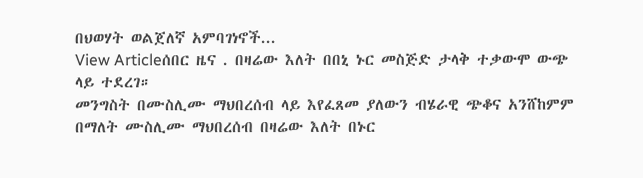በህወሃት ወልጀለኛ አምባገነኖች...
View Articleሰበር ዜና . በዛሬው እለት በበኒ ኑር መስጅድ ታላቅ ተቃውሞ ውጭ ላይ ተደረገ።
መንግስት በሙስሊሙ ማህበረሰብ ላይ እየፈጸመ ያለውን ብሄራዊ ጭቆና አንሸከምም በማለት ሙስሊሙ ማህበረሰብ በዛሬው እለት በኑር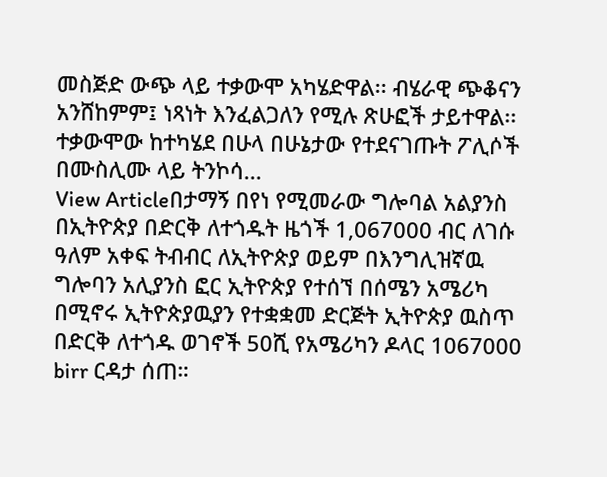መስጅድ ውጭ ላይ ተቃውሞ አካሄድዋል፡፡ ብሄራዊ ጭቆናን አንሸከምም፤ ነጻነት እንፈልጋለን የሚሉ ጽሁፎች ታይተዋል፡፡ ተቃውሞው ከተካሄደ በሁላ በሁኔታው የተደናገጡት ፖሊሶች በሙስሊሙ ላይ ትንኮሳ...
View Articleበታማኝ በየነ የሚመራው ግሎባል አልያንስ በኢትዮጵያ በድርቅ ለተጎዱት ዜጎች 1,067000 ብር ለገሱ
ዓለም አቀፍ ትብብር ለኢትዮጵያ ወይም በእንግሊዝኛዉ ግሎባን አሊያንስ ፎር ኢትዮጵያ የተሰኘ በሰሜን አሜሪካ በሚኖሩ ኢትዮጵያዉያን የተቋቋመ ድርጅት ኢትዮጵያ ዉስጥ በድርቅ ለተጎዱ ወገኖች 50ሺ የአሜሪካን ዶላር 1067000 birr ርዳታ ሰጠ።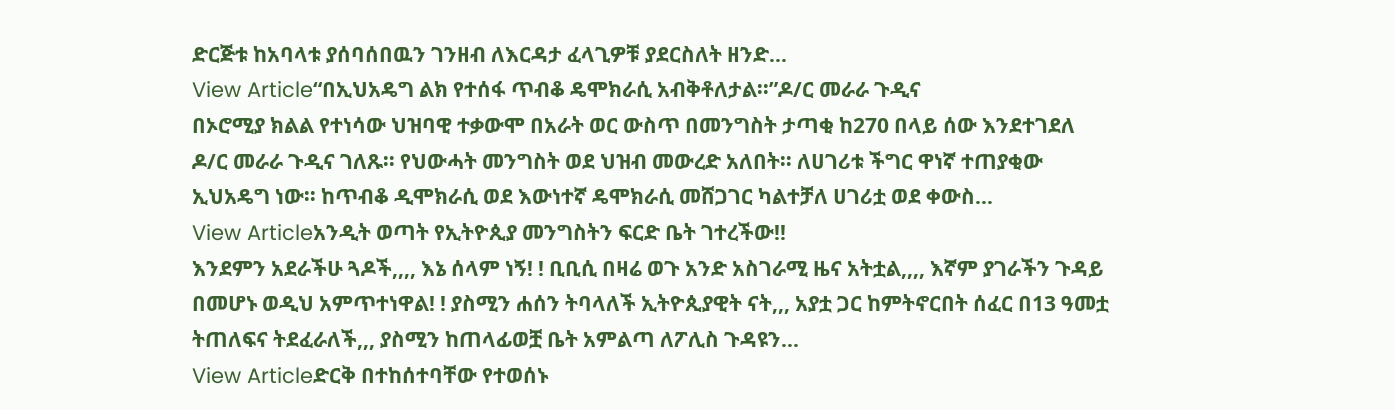ድርጅቱ ከአባላቱ ያሰባሰበዉን ገንዘብ ለእርዳታ ፈላጊዎቹ ያደርስለት ዘንድ...
View Article“በኢህአዴግ ልክ የተሰፋ ጥብቆ ዴሞክራሲ አብቅቶለታል፡፡”ዶ/ር መራራ ጉዲና
በኦሮሚያ ክልል የተነሳው ህዝባዊ ተቃውሞ በአራት ወር ውስጥ በመንግስት ታጣቂ ከ270 በላይ ሰው እንደተገደለ ዶ/ር መራራ ጉዲና ገለጹ፡፡ የህውሓት መንግስት ወደ ህዝብ መውረድ አለበት፡፡ ለሀገሪቱ ችግር ዋነኛ ተጠያቂው ኢህአዴግ ነው፡፡ ከጥብቆ ዲሞክራሲ ወደ እውነተኛ ዴሞክራሲ መሸጋገር ካልተቻለ ሀገሪቷ ወደ ቀውስ...
View Articleአንዲት ወጣት የኢትዮጲያ መንግስትን ፍርድ ቤት ገተረችው!!
እንደምን አደራችሁ ጓዶች,,,, እኔ ሰላም ነኝ! ! ቢቢሲ በዛሬ ወጉ አንድ አስገራሚ ዜና አትቷል,,,, እኛም ያገራችን ጉዳይ በመሆኑ ወዲህ አምጥተነዋል! ! ያስሚን ሐሰን ትባላለች ኢትዮጲያዊት ናት,,, አያቷ ጋር ከምትኖርበት ሰፈር በ13 ዓመቷ ትጠለፍና ትደፈራለች,,, ያስሚን ከጠላፊወቿ ቤት አምልጣ ለፖሊስ ጉዳዩን...
View Articleድርቅ በተከሰተባቸው የተወሰኑ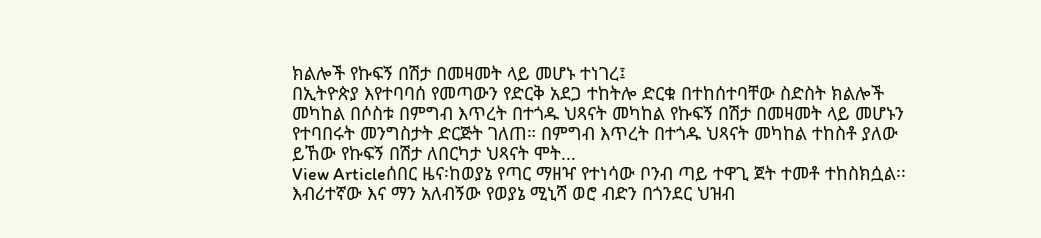ክልሎች የኩፍኝ በሽታ በመዛመት ላይ መሆኑ ተነገረ፤
በኢትዮጵያ እየተባባሰ የመጣውን የድርቅ አደጋ ተከትሎ ድርቁ በተከሰተባቸው ስድስት ክልሎች መካከል በሶስቱ በምግብ እጥረት በተጎዱ ህጻናት መካከል የኩፍኝ በሽታ በመዛመት ላይ መሆኑን የተባበሩት መንግስታት ድርጅት ገለጠ። በምግብ እጥረት በተጎዱ ህጻናት መካከል ተከስቶ ያለው ይኸው የኩፍኝ በሽታ ለበርካታ ህጻናት ሞት...
View Articleሰበር ዜና፡ከወያኔ የጣር ማዘዣ የተነሳው ቦንብ ጣይ ተዋጊ ጀት ተመቶ ተከስክሷል፡፡
እብሪተኛው እና ማን አለብኝው የወያኔ ሚኒሻ ወሮ ብድን በጎንደር ህዝብ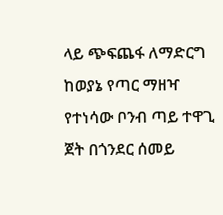ላይ ጭፍጨፋ ለማድርግ ከወያኔ የጣር ማዘዣ የተነሳው ቦንብ ጣይ ተዋጊ ጀት በጎንደር ሰመይ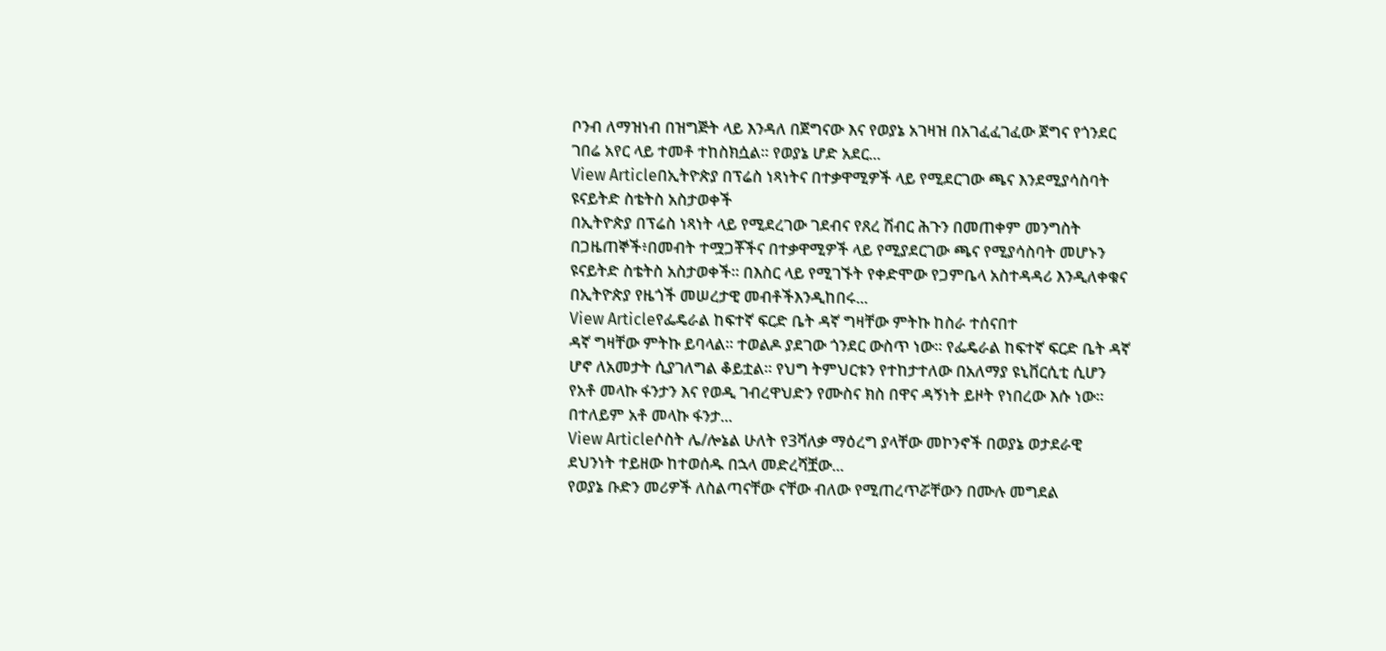ቦንብ ለማዝነብ በዝግጅት ላይ እንዳለ በጀግናው እና የወያኔ አገዛዝ በአገፈፈገፈው ጀግና የጎንደር ገበሬ አየር ላይ ተመቶ ተከስክሷል፡፡ የወያኔ ሆድ አደር...
View Articleበኢትዮጵያ በፕሬስ ነጻነትና በተቃዋሚዎች ላይ የሚደርገው ጫና እንደሚያሳስባት ዩናይትድ ስቴትስ አስታወቀች
በኢትዮጵያ በፕሬስ ነጻነት ላይ የሚደረገው ገደብና የጸረ ሽብር ሕጉን በመጠቀም መንግስት በጋዜጠኞች፥በመብት ተሟጋቾችና በተቃዋሚዎች ላይ የሚያደርገው ጫና የሚያሳስባት መሆኑን ዩናይትድ ስቴትስ አስታወቀች። በእስር ላይ የሚገኙት የቀድሞው የጋምቤላ አስተዳዳሪ እንዲለቀቁና በኢትዮጵያ የዜጎች መሠረታዊ መብቶችእንዲከበሩ...
View Articleየፌዴራል ከፍተኛ ፍርድ ቤት ዳኛ ግዛቸው ምትኩ ከስራ ተሰናበተ
ዳኛ ግዛቸው ምትኩ ይባላል። ተወልዶ ያደገው ጎንደር ውስጥ ነው። የፌዴራል ከፍተኛ ፍርድ ቤት ዳኛ ሆኖ ለአመታት ሲያገለግል ቆይቷል። የህግ ትምህርቱን የተከታተለው በአለማያ ዩኒቨርሲቲ ሲሆን የአቶ መላኩ ፋንታን እና የወዲ ገብረዋህድን የሙስና ክስ በዋና ዳኝነት ይዞት የነበረው እሱ ነው። በተለይም አቶ መላኩ ፋንታ...
View Articleሶስት ሌ/ሎኔል ሁለት የ3ሻለቃ ማዕረግ ያላቸው መኮንኖች በወያኔ ወታደራዊ ደህንነት ተይዘው ከተወሰዱ በኋላ መድረሻቿው...
የወያኔ ቡድን መሪዎች ለስልጣናቸው ናቸው ብለው የሚጠረጥሯቸውን በሙሉ መግደል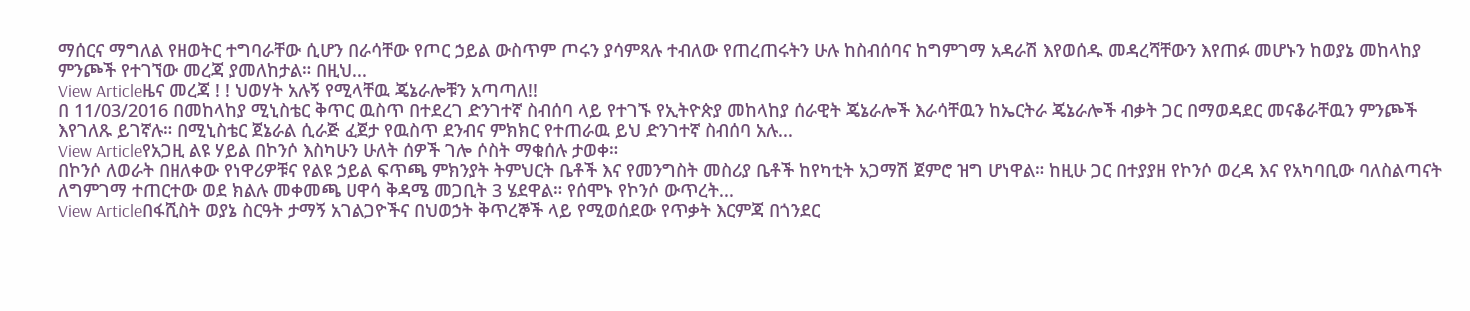ማሰርና ማግለል የዘወትር ተግባራቸው ሲሆን በራሳቸው የጦር ኃይል ውስጥም ጦሩን ያሳምጻሉ ተብለው የጠረጠሩትን ሁሉ ከስብሰባና ከግምገማ አዳራሽ እየወሰዱ መዳረሻቸውን እየጠፉ መሆኑን ከወያኔ መከላከያ ምንጮች የተገኘው መረጃ ያመለከታል። በዚህ...
View Articleዜና መረጃ ! ! ህወሃት አሉኝ የሚላቸዉ ጄኔራሎቹን አጣጣለ!!
በ 11/03/2016 በመከላከያ ሚኒስቴር ቅጥር ዉስጥ በተደረገ ድንገተኛ ስብሰባ ላይ የተገኙ የኢትዮጵያ መከላከያ ሰራዊት ጄኔራሎች እራሳቸዉን ከኤርትራ ጄኔራሎች ብቃት ጋር በማወዳደር መናቆራቸዉን ምንጮች እየገለጹ ይገኛሉ። በሚኒስቴር ጀኔራል ሲራጅ ፈጀታ የዉስጥ ደንብና ምክክር የተጠራዉ ይህ ድንገተኛ ስብሰባ አሉ...
View Articleየአጋዚ ልዩ ሃይል በኮንሶ እስካሁን ሁለት ሰዎች ገሎ ሶስት ማቁሰሉ ታወቀ።
በኮንሶ ለወራት በዘለቀው የነዋሪዎቹና የልዩ ኃይል ፍጥጫ ምክንያት ትምህርት ቤቶች እና የመንግስት መስሪያ ቤቶች ከየካቲት አጋማሽ ጀምሮ ዝግ ሆነዋል። ከዚሁ ጋር በተያያዘ የኮንሶ ወረዳ እና የአካባቢው ባለስልጣናት ለግምገማ ተጠርተው ወደ ክልሉ መቀመጫ ሀዋሳ ቅዳሜ መጋቢት 3 ሄደዋል። የሰሞኑ የኮንሶ ውጥረት...
View Articleበፋሺስት ወያኔ ስርዓት ታማኝ አገልጋዮችና በህወኃት ቅጥረኞች ላይ የሚወሰደው የጥቃት እርምጃ በጎንደር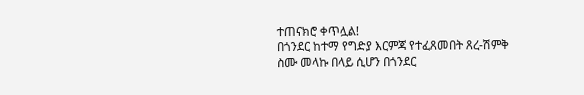ተጠናክሮ ቀጥሏል!
በጎንደር ከተማ የግድያ እርምጃ የተፈጸመበት ጸረ-ሽምቅ ስሙ መላኩ በላይ ሲሆን በጎንደር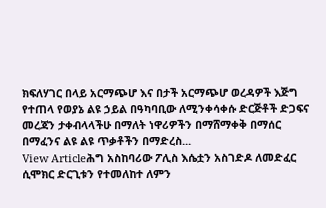ክፍለሃገር በላይ አርማጭሆ እና በታች አርማጭሆ ወረዳዎች እጅግ የተጠላ የወያኔ ልዩ ኃይል በዓካባቢው ለሚንቀሳቀሱ ድርጅቶች ድጋፍና መረጃን ታቀብላላችሁ በማለት ነዋሪዎችን በማሸማቀቅ በማሰር በማፈንና ልዩ ልዩ ጥቃቶችን በማድረስ...
View Articleሕግ አስከባሪው ፖሊስ እሴቷን አስገድዶ ለመድፈር ሲሞክር ድርጊቱን የተመለከተ ለምን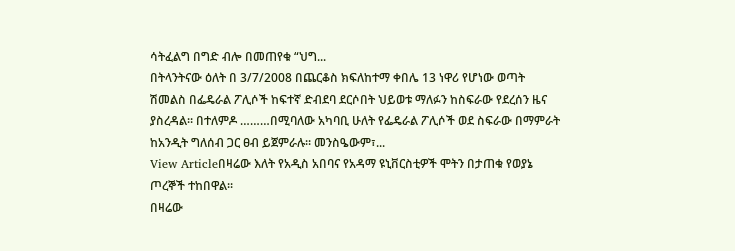ሳትፈልግ በግድ ብሎ በመጠየቁ “ህግ...
በትላንትናው ዕለት በ 3/7/2008 በጨርቆስ ክፍለከተማ ቀበሌ 13 ነዋሪ የሆነው ወጣት ሽመልስ በፌዴራል ፖሊሶች ከፍተኛ ድብደባ ደርሶበት ህይወቱ ማለፉን ከስፍራው የደረሰን ዜና ያስረዳል። በተለምዶ ………በሚባለው አካባቢ ሁለት የፌዴራል ፖሊሶች ወደ ስፍራው በማምራት ከአንዲት ግለሰብ ጋር ፀብ ይጀምራሉ። መንስዔውም፣...
View Articleበዛሬው እለት የአዲስ አበባና የአዳማ ዩኒቨርስቲዎች ሞትን በታጠቁ የወያኔ ጦረኞች ተከበዋል፡፡
በዛሬው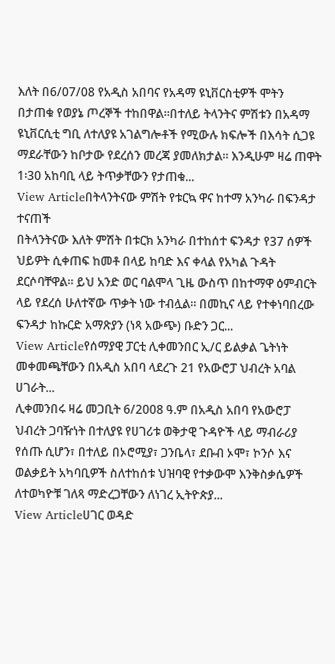እለት በ6/07/08 የአዲስ አበባና የአዳማ ዩኒቨርስቲዎች ሞትን በታጠቁ የወያኔ ጦረኞች ተከበዋል፡፡በተለይ ትላንትና ምሽቱን በአዳማ ዩኒቨርሲቲ ግቢ ለተለያዩ አገልግሎቶች የሚውሉ ክፍሎች በእሳት ሲጋዩ ማደራቸውን ከቦታው የደረሰን መረጃ ያመለክታል። እንዲሁም ዛሬ ጠዋት 1፡30 አከባቢ ላይ ትጥቃቸውን የታጠቁ...
View Articleበትላንትናው ምሽት የቱርኳ ዋና ከተማ አንካራ በፍንዳታ ተናጠች
በትላንትናው እለት ምሽት በቱርክ አንካራ በተከሰተ ፍንዳታ የ37 ሰዎች ህይዎት ሲቀጠፍ ከመቶ በላይ ከባድ እና ቀላል የአካል ጉዳት ደርሶባቸዋል። ይህ አንድ ወር ባልሞላ ጊዜ ውስጥ በከተማዋ ዕምብርት ላይ የደረሰ ሁለተኛው ጥቃት ነው ተብሏል። በመኪና ላይ የተቀነባበረው ፍንዳታ ከኩርድ አማጽያን (ነጻ አውጭ) ቡድን ጋር...
View Articleየሰማያዊ ፓርቲ ሊቀመንበር ኢ/ር ይልቃል ጌትነት መቀመጫቸውን በአዲስ አበባ ላደረጉ 21 የአውሮፓ ህብረት አባል ሀገራት...
ሊቀመንበሩ ዛሬ መጋቢት 6/2008 ዓ.ም በአዲስ አበባ የአውሮፓ ህብረት ጋባዥነት በተለያዩ የሀገሪቱ ወቅታዊ ጉዳዮች ላይ ማብራሪያ የሰጡ ሲሆን፣ በተለይ በኦሮሚያ፣ ጋንቤላ፣ ደቡብ ኦሞ፣ ኮንሶ እና ወልቃይት አካባቢዎች ስለተከሰቱ ህዝባዊ የተቃውሞ እንቅስቃሴዎች ለተወካዮቹ ገለጻ ማድረጋቸውን ለነገረ ኢትዮጵያ...
View Articleሀገር ወዳድ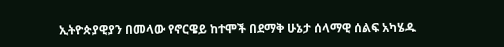ኢትዮጵያዊያን በመላው የኖርዌይ ከተሞች በደማቅ ሁኔታ ሰላማዊ ሰልፍ አካሄዱ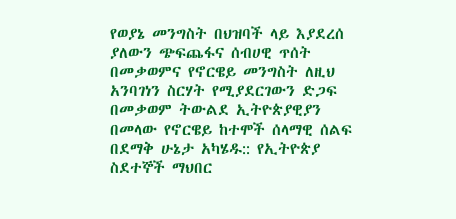የወያኔ መንግስት በህዝባች ላይ እያደረሰ ያለውን ጭፍጨፋና ሰብሀዊ ጥሰት በመቃወምና የኖርዌይ መንግስት ለዚህ አንባገነን ስርሃት የሚያደርገውን ድጋፍ በመቃወም ትውልደ ኢትዮጵያዊያን በመላው የኖርዌይ ከተሞች ሰላማዊ ሰልፍ በደማቅ ሁኔታ አካሄዱ:: የኢትዮጵያ ስደተኞች ማህበር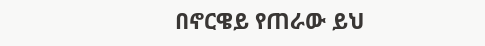በኖርዌይ የጠራው ይህ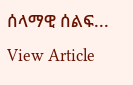ሰላማዊ ሰልፍ...
View Article